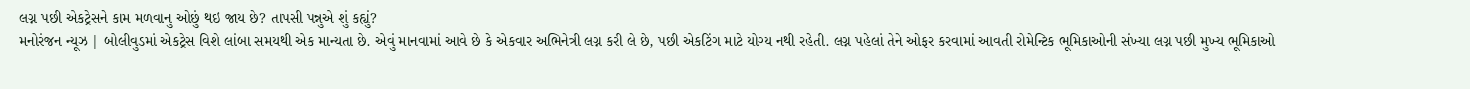લગ્ન પછી એકટ્રેસને કામ મળવાનુ ઓછું થઇ જાય છે? તાપસી પન્નુએ શું કહ્યું?
મનોરંજન ન્યૂઝ | બોલીવુડમાં એકટ્રેસ વિશે લાંબા સમયથી એક માન્યતા છે. એવું માનવામાં આવે છે કે એકવાર અભિનેત્રી લગ્ન કરી લે છે, પછી એકટિંગ માટે યોગ્ય નથી રહેતી. લગ્ન પહેલાં તેને ઓફર કરવામાં આવતી રોમેન્ટિક ભૂમિકાઓની સંખ્યા લગ્ન પછી મુખ્ય ભૂમિકાઓ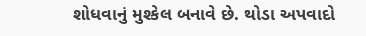શોધવાનું મુશ્કેલ બનાવે છે. થોડા અપવાદો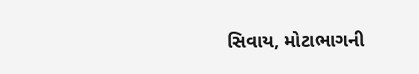સિવાય, મોટાભાગની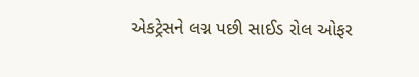એકટ્રેસને લગ્ન પછી સાઈડ રોલ ઓફર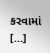કરવામાં […]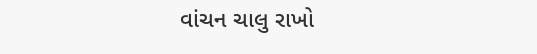વાંચન ચાલુ રાખો